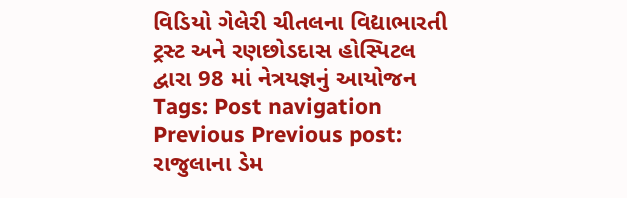વિડિયો ગેલેરી ચીતલના વિદ્યાભારતી ટ્રસ્ટ અને રણછોડદાસ હોસ્પિટલ દ્વારા 98 માં નેત્રયજ્ઞનું આયોજન Tags: Post navigation Previous Previous post: રાજુલાના ડેમ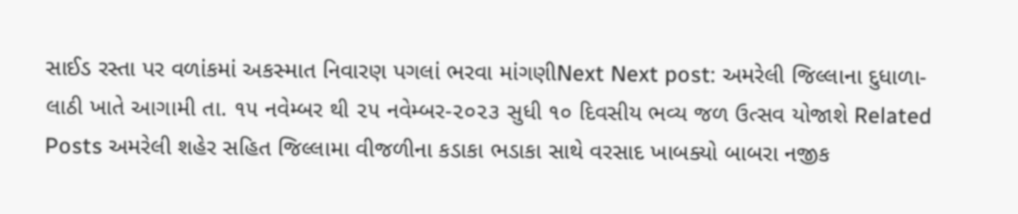સાઈડ રસ્તા પર વળાંકમાં અકસ્માત નિવારણ પગલાં ભરવા માંગણીNext Next post: અમરેલી જિલ્લાના દુધાળા-લાઠી ખાતે આગામી તા. ૧૫ નવેમ્બર થી ૨૫ નવેમ્બર-૨૦૨૩ સુધી ૧૦ દિવસીય ભવ્ય જળ ઉત્સવ યોજાશે Related Posts અમરેલી શહેર સહિત જિલ્લામા વીજળીના કડાકા ભડાકા સાથે વરસાદ ખાબક્યો બાબરા નજીક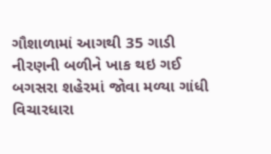ગૌશાળામાં આગથી 35 ગાડી નીરણની બળીને ખાક થઇ ગઈ બગસરા શહેરમાં જોવા મળ્યા ગાંધી વિચારધારા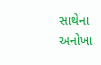સાથેના અનોખા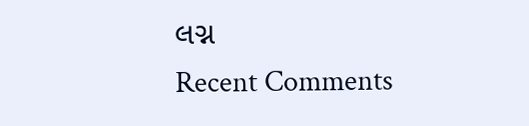લગ્ન
Recent Comments